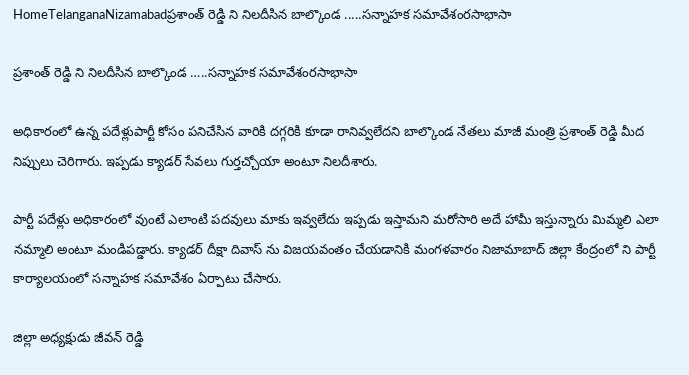HomeTelanganaNizamabadప్రశాంత్ రెడ్డి ని నిలదీసిన బాల్కొండ .....సన్నాహక సమావేశంరసాభాసా

ప్రశాంత్ రెడ్డి ని నిలదీసిన బాల్కొండ …..సన్నాహక సమావేశంరసాభాసా

అధికారంలో ఉన్న పదేళ్లుపార్టీ కోసం పనిచేసిన వారికి దగ్గరికి కూడా రానివ్వలేదని బాల్కొండ నేతలు మాజీ మంత్రి ప్రశాంత్ రెడ్డి మీద నిప్పులు చెరిగారు. ఇప్పడు క్యాడర్ సేవలు గుర్తచ్చోయా అంటూ నిలదీశారు.

పార్టీ పదేళ్లు అధికారంలో వుంటే ఎలాంటి పదవులు మాకు ఇవ్వలేదు ఇప్పడు ఇస్తామని మరోసారి అదే హామీ ఇస్తున్నారు మిమ్మలి ఎలా నమ్మాలి అంటూ మండిపడ్డారు. క్యాడర్ దీక్షా దివాస్ ను విజయవంతం చేయడానికి మంగళవారం నిజామాబాద్ జిల్లా కేంద్రంలో ని పార్టీ కార్యాలయంలో సన్నాహక సమావేశం ఏర్పాటు చేసారు.

జిల్లా అధ్యక్షుడు జీవన్ రెడ్డి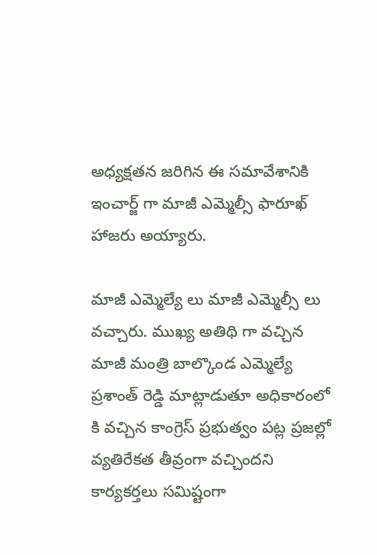అధ్యక్షతన జరిగిన ఈ సమావేశానికి ఇంచార్జ్ గా మాజీ ఎమ్మెల్సీ ఫారూఖ్ హాజరు అయ్యారు.

మాజీ ఎమ్మెల్యే లు మాజీ ఎమ్మెల్సీ లు వచ్చారు. ముఖ్య అతిథి గా వచ్చిన మాజీ మంత్రి బాల్కొండ ఎమ్మెల్యే ప్రశాంత్ రెడ్డి మాట్లాడుతూ అధికారంలో కి వచ్చిన కాంగ్రెస్ ప్రభుత్వం పట్ల ప్రజల్లో వ్యతిరేకత తీవ్రంగా వచ్చిందని కార్యకర్తలు సమిష్టంగా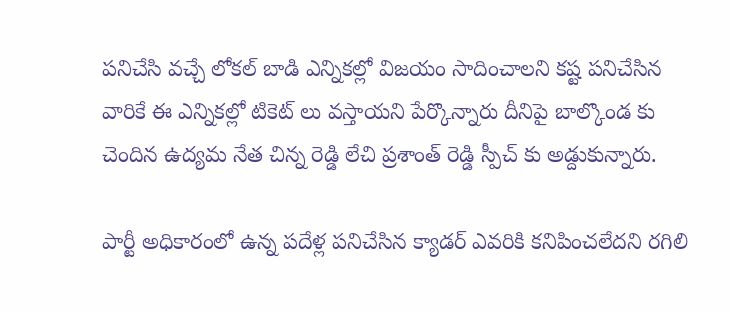పనిచేసి వచ్చే లోకల్ బాడి ఎన్నికల్లో విజయం సాదించాలని కష్ట పనిచేసిన వారికే ఈ ఎన్నికల్లో టికెట్ లు వస్తాయని పేర్కొన్నారు దీనిపై బాల్కొండ కు చెందిన ఉద్యమ నేత చిన్న రెడ్డి లేచి ప్రశాంత్ రెడ్డి స్పీచ్ కు అడ్దుకున్నారు.

పార్టీ అధికారంలో ఉన్న పదేళ్ల పనిచేసిన క్యాడర్ ఎవరికి కనిపించలేదని రగిలి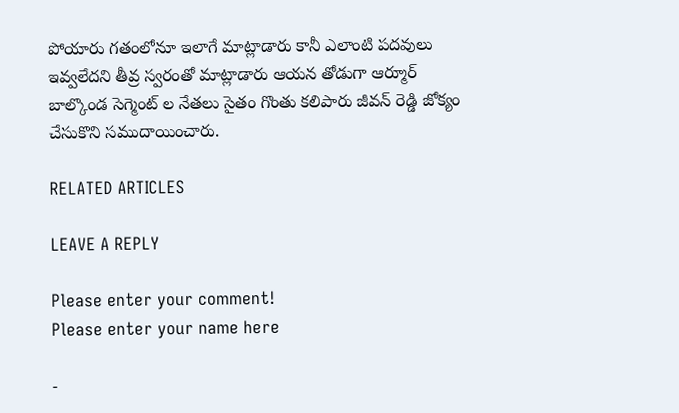పోయారు గతంలోనూ ఇలాగే మాట్లాడారు కానీ ఎలాంటి పదవులు ఇవ్వలేదని తీవ్ర స్వరంతో మాట్లాడారు ఆయన తోడుగా ఆర్మూర్ బాల్కొండ సెగ్మెంట్ ల నేతలు సైతం గొంతు కలిపారు జీవన్ రెడ్డి జోక్యం చేసుకొని సముదాయించారు.

RELATED ARTICLES

LEAVE A REPLY

Please enter your comment!
Please enter your name here

-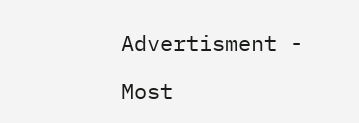Advertisment -

Most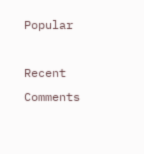Popular

Recent Comments